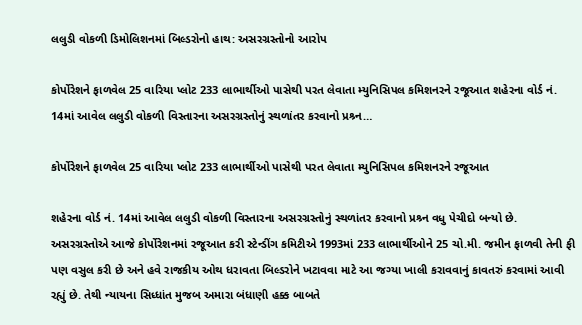લલુડી વોકળી ડિમોલિશનમાં બિલ્ડરોનો હાથ: અસરગ્રસ્તોનો આરોપ

કોર્પોરેશને ફાળવેલ 25 વારિયા પ્લોટ 233 લાભાર્થીઓ પાસેથી પરત લેવાતા મ્યુનિસિપલ કમિશનરને રજૂઆત શહેરના વોર્ડ નં. 14માં આવેલ લલુડી વોકળી વિસ્તારના અસરગ્રસ્તોનું સ્થળાંતર કરવાનો પ્રશ્ર્ન…

કોર્પોરેશને ફાળવેલ 25 વારિયા પ્લોટ 233 લાભાર્થીઓ પાસેથી પરત લેવાતા મ્યુનિસિપલ કમિશનરને રજૂઆત

શહેરના વોર્ડ નં. 14માં આવેલ લલુડી વોકળી વિસ્તારના અસરગ્રસ્તોનું સ્થળાંતર કરવાનો પ્રશ્ર્ન વધુ પેચીદો બન્યો છે. અસરગ્રસ્તોએ આજે કોર્પોરેશનમાં રજૂઆત કરી સ્ટેન્ડીંગ કમિટીએ 1993માં 233 લાભાર્થીઓને 25 ચો.મી. જમીન ફાળવી તેની ફી પણ વસુલ કરી છે અને હવે રાજકીય ઓથ ધરાવતા બિલ્ડરોને ખટાવવા માટે આ જગ્યા ખાલી કરાવવાનું કાવતરું કરવામાં આવી રહ્યું છે. તેથી ન્યાયના સિધ્ધાંત મુજબ અમારા બંધાણી હક્ક બાબતે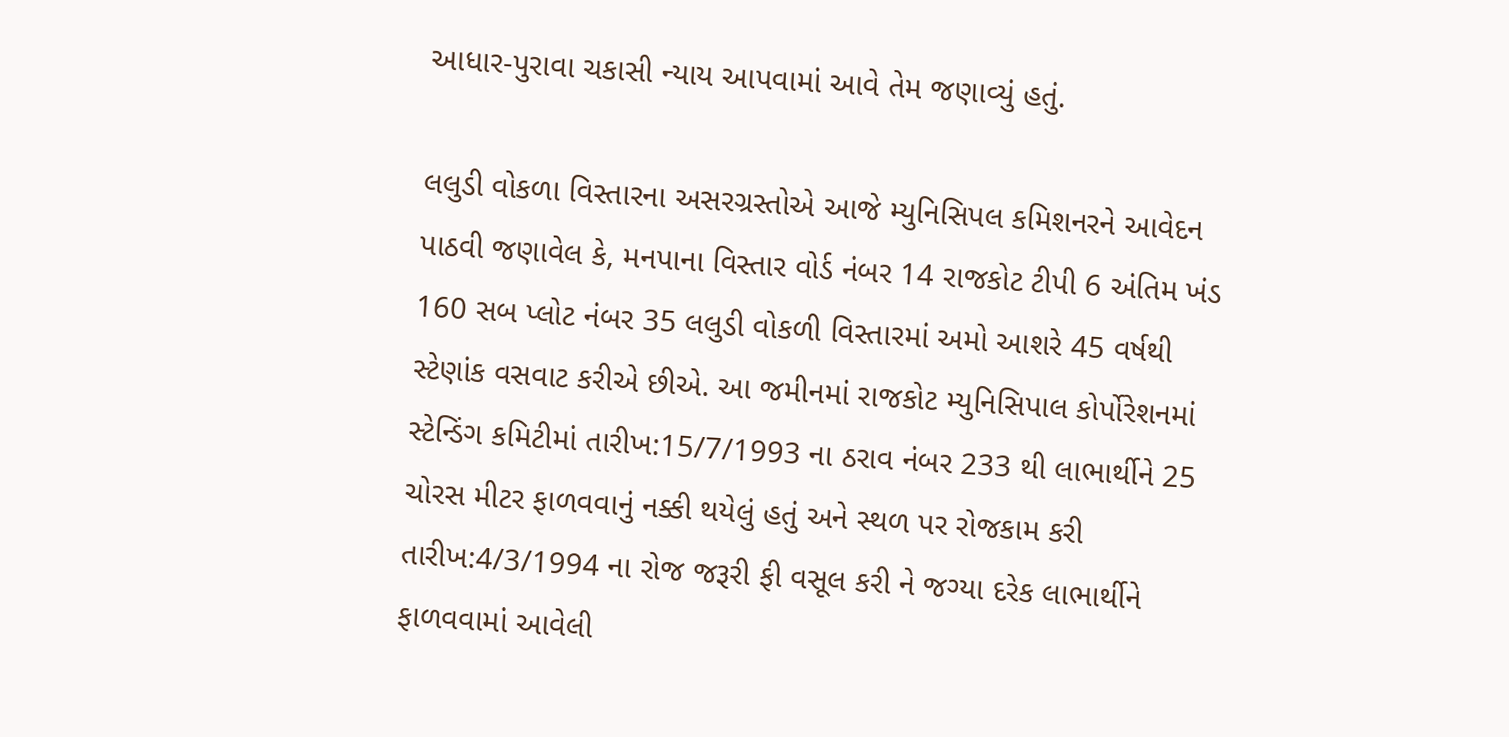આધાર-પુરાવા ચકાસી ન્યાય આપવામાં આવે તેમ જણાવ્યું હતું.

લલુડી વોકળા વિસ્તારના અસરગ્રસ્તોએ આજે મ્યુનિસિપલ કમિશનરને આવેદન પાઠવી જણાવેલ કે, મનપાના વિસ્તાર વોર્ડ નંબર 14 રાજકોટ ટીપી 6 અંતિમ ખંડ 160 સબ પ્લોટ નંબર 35 લલુડી વોકળી વિસ્તારમાં અમો આશરે 45 વર્ષથી સ્ટેણાંક વસવાટ કરીએ છીએ. આ જમીનમાં રાજકોટ મ્યુનિસિપાલ કોર્પોરેશનમાં સ્ટેન્ડિંગ કમિટીમાં તારીખ:15/7/1993 ના ઠરાવ નંબર 233 થી લાભાર્થીને 25 ચોરસ મીટર ફાળવવાનું નક્કી થયેલું હતું અને સ્થળ પર રોજકામ કરી તારીખ:4/3/1994 ના રોજ જરૂરી ફી વસૂલ કરી ને જગ્યા દરેક લાભાર્થીને ફાળવવામાં આવેલી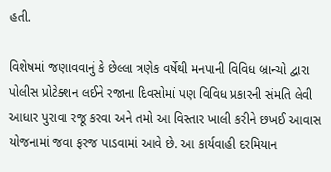હતી.

વિશેષમાં જણાવવાનું કે છેલ્લા ત્રણેક વર્ષેથી મનપાની વિવિધ બ્રાન્ચો દ્વારા પોલીસ પ્રોટેક્શન લઈને રજાના દિવસોમાં પણ વિવિધ પ્રકારની સંમતિ લેવી આધાર પુરાવા રજૂ કરવા અને તમો આ વિસ્તાર ખાલી કરીને છખઈ આવાસ યોજનામાં જવા ફરજ પાડવામાં આવે છે. આ કાર્યવાહી દરમિયાન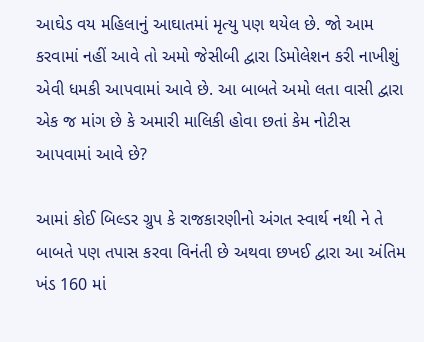આઘેડ વય મહિલાનું આઘાતમાં મૃત્યુ પણ થયેલ છે. જો આમ કરવામાં નહીં આવે તો અમો જેસીબી દ્વારા ડિમોલેશન કરી નાખીશું એવી ધમકી આપવામાં આવે છે. આ બાબતે અમો લતા વાસી દ્વારા એક જ માંગ છે કે અમારી માલિકી હોવા છતાં કેમ નોટીસ આપવામાં આવે છે?

આમાં કોઈ બિલ્ડર ગ્રુપ કે રાજકારણીનો અંગત સ્વાર્થ નથી ને તે બાબતે પણ તપાસ કરવા વિનંતી છે અથવા છખઈ દ્વારા આ અંતિમ ખંડ 160 માં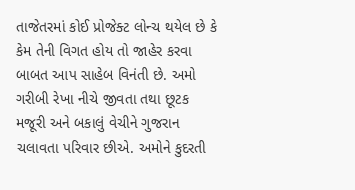તાજેતરમાં કોઈ પ્રોજેક્ટ લોન્ચ થયેલ છે કે કેમ તેની વિગત હોય તો જાહેર કરવા બાબત આપ સાહેબ વિનંતી છે. અમો ગરીબી રેખા નીચે જીવતા તથા છૂટક મજૂરી અને બકાલું વેચીને ગુજરાન ચલાવતા પરિવાર છીએ. અમોને કુદરતી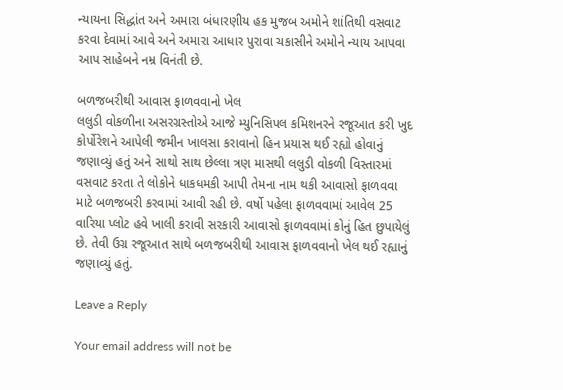ન્યાયના સિદ્ધાંત અને અમારા બંધારણીય હક મુજબ અમોને શાંતિથી વસવાટ કરવા દેવામાં આવે અને અમારા આધાર પુરાવા ચકાસીને અમોને ન્યાય આપવા આપ સાહેબને નમ્ર વિનંતી છે.

બળજબરીથી આવાસ ફાળવવાનો ખેલ
લલુડી વોકળીના અસરગ્રસ્તોએ આજે મ્યુનિસિપલ કમિશનરને રજૂઆત કરી ખુદ કોર્પોરેશને આપેલી જમીન ખાલસા કરાવાનો હિન પ્રયાસ થઈ રહ્યો હોવાનું જણાવ્યું હતું અને સાથો સાથ છેલ્લા ત્રણ માસથી લલુડી વોકળી વિસ્તારમાં વસવાટ કરતા તે લોકોને ધાકધમકી આપી તેમના નામ થકી આવાસો ફાળવવા માટે બળજબરી કરવામાં આવી રહી છે. વર્ષો પહેલા ફાળવવામાં આવેલ 25 વારિયા પ્લોટ હવે ખાલી કરાવી સરકારી આવાસો ફાળવવામાં કોનું હિત છુપાયેલું છે. તેવી ઉગ્ર રજૂઆત સાથે બળજબરીથી આવાસ ફાળવવાનો ખેલ થઈ રહ્યાનું જણાવ્યું હતું.

Leave a Reply

Your email address will not be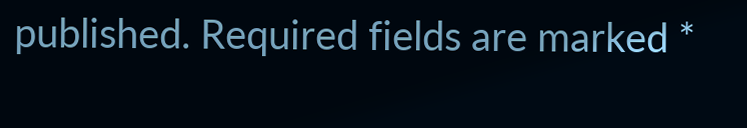published. Required fields are marked *